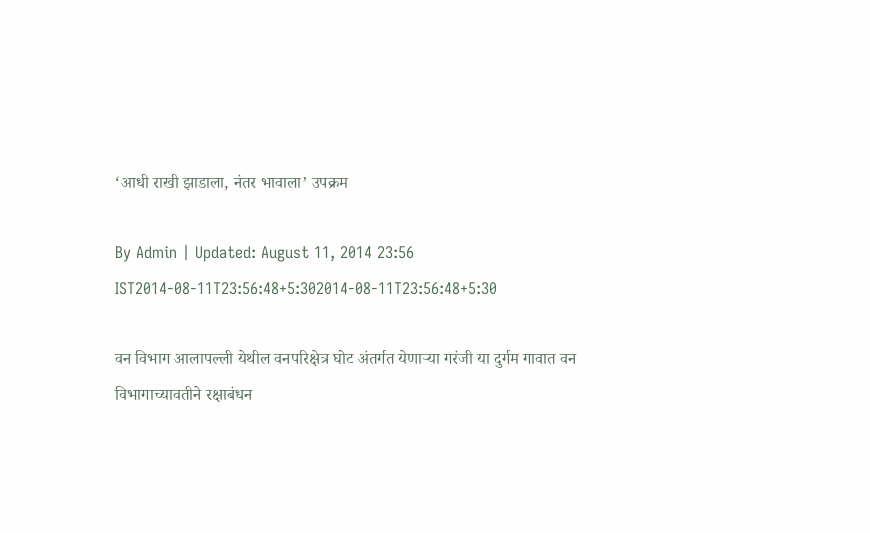‘आधी राखी झाडाला, नंतर भावाला’ उपक्रम

By Admin | Updated: August 11, 2014 23:56 IST2014-08-11T23:56:48+5:302014-08-11T23:56:48+5:30

वन विभाग आलापल्ली येथील वनपरिक्षेत्र घोट अंतर्गत येणाऱ्या गरंजी या दुर्गम गावात वन विभागाच्यावतीने रक्षाबंधन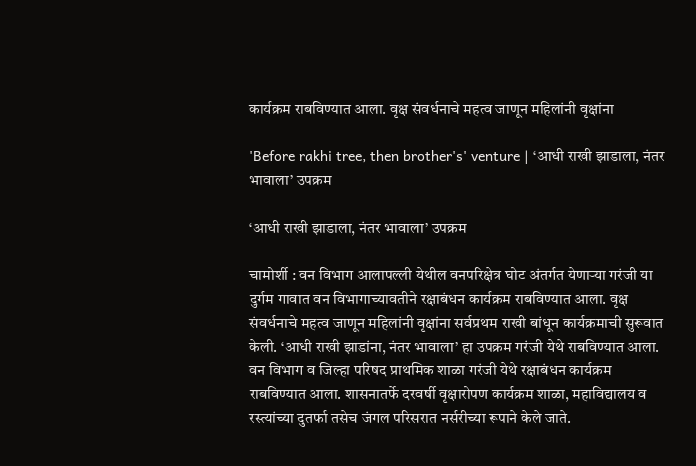कार्यक्रम राबविण्यात आला. वृक्ष संवर्धनाचे महत्व जाणून महिलांनी वृक्षांना

'Before rakhi tree, then brother's' venture | ‘आधी राखी झाडाला, नंतर भावाला’ उपक्रम

‘आधी राखी झाडाला, नंतर भावाला’ उपक्रम

चामोर्शी : वन विभाग आलापल्ली येथील वनपरिक्षेत्र घोट अंतर्गत येणाऱ्या गरंजी या दुर्गम गावात वन विभागाच्यावतीने रक्षाबंधन कार्यक्रम राबविण्यात आला. वृक्ष संवर्धनाचे महत्व जाणून महिलांनी वृक्षांना सर्वप्रथम राखी बांधून कार्यक्रमाची सुरूवात केली. ‘आधी राखी झाडांना, नंतर भावाला’ हा उपक्रम गरंजी येथे राबविण्यात आला.
वन विभाग व जिल्हा परिषद प्राथमिक शाळा गरंजी येथे रक्षाबंधन कार्यक्रम राबविण्यात आला. शासनातर्फे दरवर्षी वृक्षारोपण कार्यक्रम शाळा, महाविद्यालय व रस्त्यांच्या दुतर्फा तसेच जंगल परिसरात नर्सरीच्या रूपाने केले जाते.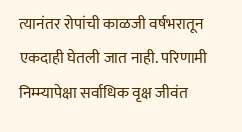त्यानंतर रोपांची काळजी वर्षभरातून एकदाही घेतली जात नाही. परिणामी निम्म्यापेक्षा सर्वाधिक वृक्ष जीवंत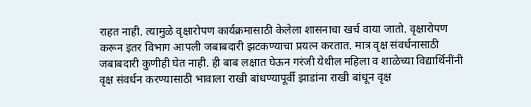राहत नाही. त्यामुळे वृक्षारोपण कार्यक्रमासाठी केलेला शासनाचा खर्च वाया जातो. वृक्षारोपण करून इतर विभाग आपली जबाबदारी झटकण्याचा प्रयत्न करतात. मात्र वृक्ष संवर्धनासाठी जबाबदारी कुणीही घेत नाही. ही बाब लक्षात घेऊन गरंजी येथील महिला व शाळेच्या विद्यार्थिनींनी वृक्ष संवर्धन करण्यासाठी भावाला राखी बांधण्यापूर्वी झाडांना राखी बांधून वृक्ष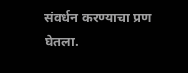संवर्धन करण्याचा प्रण घेतला.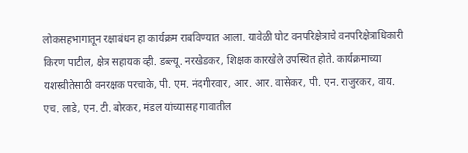लोकसहभागातून रक्षाबंधन हा कार्यक्रम राबविण्यात आला. यावेळी घोट वनपरिक्षेत्राचे वनपरिक्षेत्राधिकारी किरण पाटील, क्षेत्र सहायक व्ही. डब्ल्यू. नरखेडकर, शिक्षक कारखेले उपस्थित होते. कार्यक्रमाच्या यशस्वीतेसाठी वनरक्षक परचाके, पी. एम. नंदगीरवार, आर. आर. वासेकर, पी. एन. राजुरकर, वाय. एच. लाडे, एन. टी. बोरकर, मंडल यांच्यासह गावातील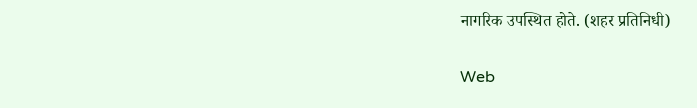नागरिक उपस्थित होते. (शहर प्रतिनिधी)

Web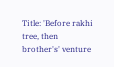Title: 'Before rakhi tree, then brother's' venture